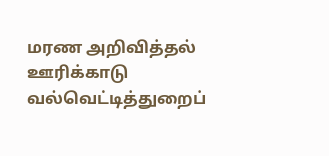மரண அறிவித்தல்
ஊரிக்காடு வல்வெட்டித்துறைப்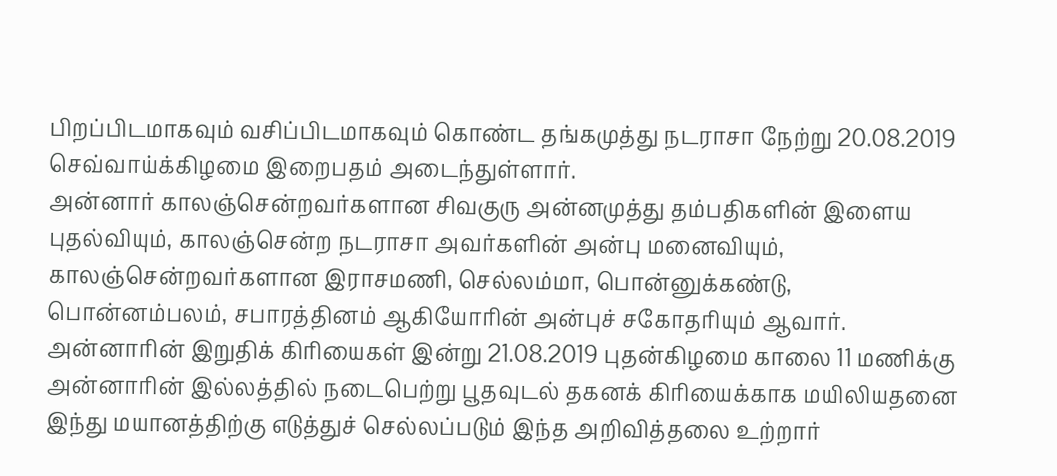பிறப்பிடமாகவும் வசிப்பிடமாகவும் கொண்ட தங்கமுத்து நடராசா நேற்று 20.08.2019 செவ்வாய்க்கிழமை இறைபதம் அடைந்துள்ளார்.
அன்னார் காலஞ்சென்றவர்களான சிவகுரு அன்னமுத்து தம்பதிகளின் இளைய புதல்வியும், காலஞ்சென்ற நடராசா அவர்களின் அன்பு மனைவியும், காலஞ்சென்றவர்களான இராசமணி, செல்லம்மா, பொன்னுக்கண்டு, பொன்னம்பலம், சபாரத்தினம் ஆகியோரின் அன்புச் சகோதரியும் ஆவார்.
அன்னாரின் இறுதிக் கிரியைகள் இன்று 21.08.2019 புதன்கிழமை காலை 11 மணிக்கு அன்னாரின் இல்லத்தில் நடைபெற்று பூதவுடல் தகனக் கிரியைக்காக மயிலியதனை இந்து மயானத்திற்கு எடுத்துச் செல்லப்படும் இந்த அறிவித்தலை உற்றார்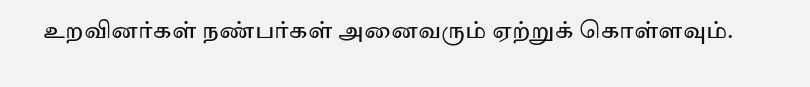உறவினர்கள் நண்பர்கள் அனைவரும் ஏற்றுக் கொள்ளவும்.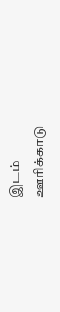இடம்
ஊரிக்காடு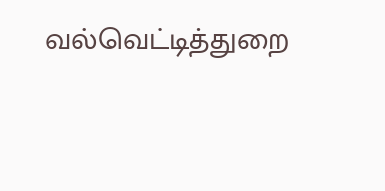வல்வெட்டித்துறை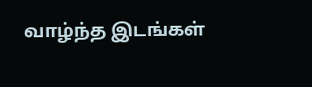வாழ்ந்த இடங்கள்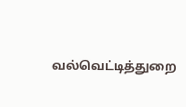வல்வெட்டித்துறை